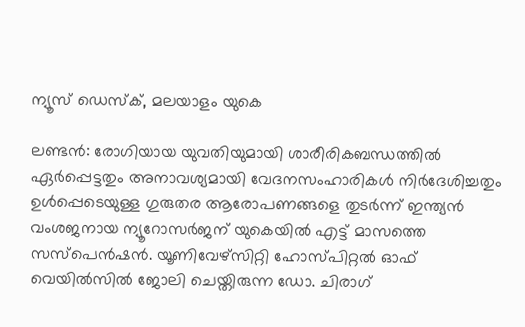ന്യൂസ് ഡെസ്ക്, മലയാളം യുകെ

ലണ്ടൻ: രോഗിയായ യുവതിയുമായി ശാരീരികബന്ധത്തിൽ ഏർപ്പെട്ടതും അനാവശ്യമായി വേദനസംഹാരികൾ നിർദേശിച്ചതും ഉൾപ്പെടെയുള്ള ഗുരുതര ആരോപണങ്ങളെ തുടർന്ന് ഇന്ത്യൻ വംശജനായ ന്യൂറോസർജന് യുകെയിൽ എട്ട് മാസത്തെ സസ്പെൻഷൻ. യൂണിവേഴ്സിറ്റി ഹോസ്പിറ്റൽ ഓഫ് വെയിൽസിൽ ജോലി ചെയ്തിരുന്ന ഡോ. ചിരാഗ്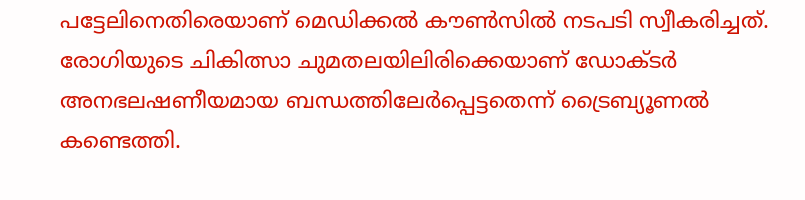പട്ടേലിനെതിരെയാണ് മെഡിക്കൽ കൗൺസിൽ നടപടി സ്വീകരിച്ചത്. രോഗിയുടെ ചികിത്സാ ചുമതലയിലിരിക്കെയാണ് ഡോക്ടർ അനഭലഷണീയമായ ബന്ധത്തിലേർപ്പെട്ടതെന്ന് ട്രൈബ്യൂണൽ കണ്ടെത്തി.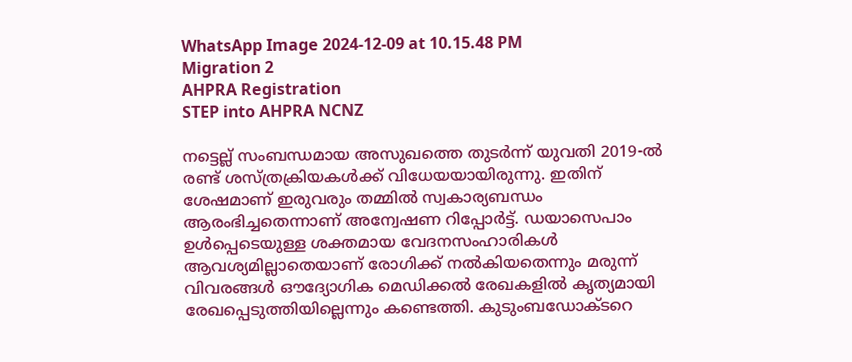WhatsApp Image 2024-12-09 at 10.15.48 PM
Migration 2
AHPRA Registration
STEP into AHPRA NCNZ

നട്ടെല്ല് സംബന്ധമായ അസുഖത്തെ തുടർന്ന് യുവതി 2019-ൽ രണ്ട് ശസ്ത്രക്രിയകൾക്ക് വിധേയയായിരുന്നു. ഇതിന് ശേഷമാണ് ഇരുവരും തമ്മിൽ സ്വകാര്യബന്ധം ആരംഭിച്ചതെന്നാണ് അന്വേഷണ റിപ്പോർട്ട്. ഡയാസെപാം ഉൾപ്പെടെയുള്ള ശക്തമായ വേദനസംഹാരികൾ ആവശ്യമില്ലാതെയാണ് രോഗിക്ക് നൽകിയതെന്നും മരുന്ന് വിവരങ്ങൾ ഔദ്യോഗിക മെഡിക്കൽ രേഖകളിൽ കൃത്യമായി രേഖപ്പെടുത്തിയില്ലെന്നും കണ്ടെത്തി. കുടുംബഡോക്ടറെ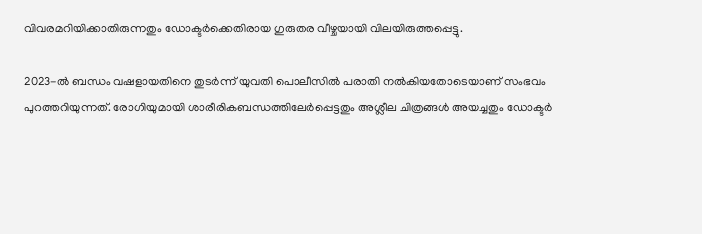വിവരമറിയിക്കാതിരുന്നതും ഡോക്ടർക്കെതിരായ ഗുരുതര വീഴ്ചയായി വിലയിരുത്തപ്പെട്ടു.

2023-ൽ ബന്ധം വഷളായതിനെ തുടർന്ന് യുവതി പൊലീസിൽ പരാതി നൽകിയതോടെയാണ് സംഭവം പുറത്തറിയുന്നത്. രോഗിയുമായി ശാരീരികബന്ധത്തിലേർപ്പെട്ടതും അശ്ലീല ചിത്രങ്ങൾ അയച്ചതും ഡോക്ടർ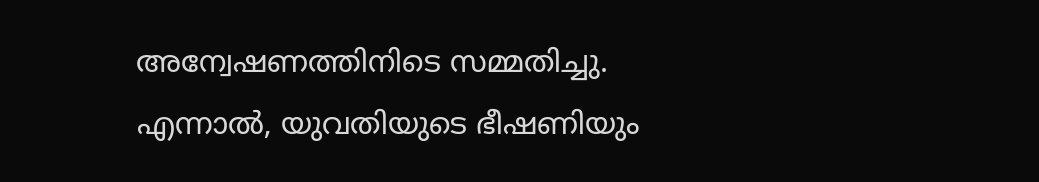അന്വേഷണത്തിനിടെ സമ്മതിച്ചു. എന്നാൽ, യുവതിയുടെ ഭീഷണിയും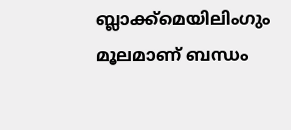ബ്ലാക്ക്‌മെയിലിംഗും മൂലമാണ് ബന്ധം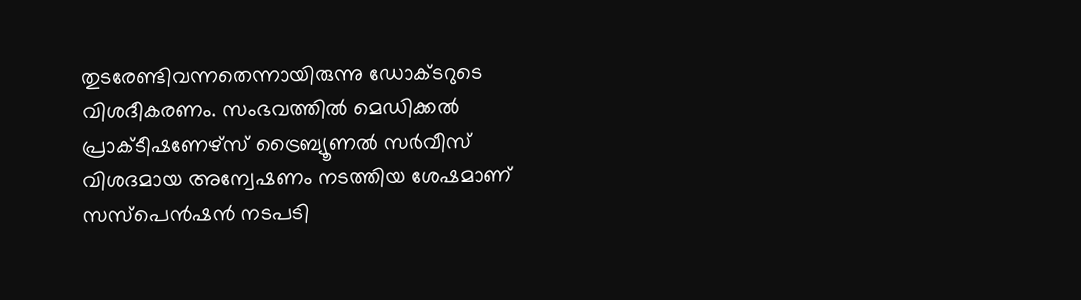തുടരേണ്ടിവന്നതെന്നായിരുന്നു ഡോക്ടറുടെ വിശദീകരണം. സംഭവത്തിൽ മെഡിക്കൽ പ്രാക്ടീഷണേഴ്സ് ട്രൈബ്യൂണൽ സർവീസ് വിശദമായ അന്വേഷണം നടത്തിയ ശേഷമാണ് സസ്പെൻഷൻ നടപടി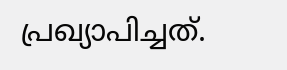പ്രഖ്യാപിച്ചത്.